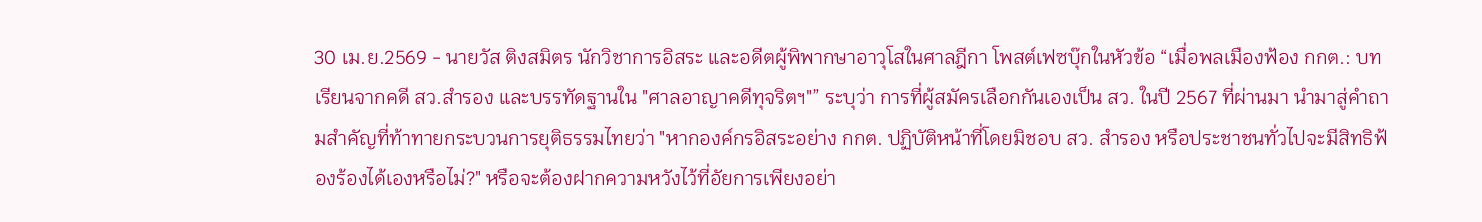30 เม.ย.2569 - นายวัส ติงสมิตร นักวิชาการอิสระ และอดีตผู้พิพากษาอาวุโสในศาลฎีกา โพสต์เฟซบุ๊กในหัวข้อ “เมื่อพลเมืองฟ้อง กกต.: บทเรียนจากคดี สว.สำรอง และบรรทัดฐานใน "ศาลอาญาคดีทุจริตฯ"” ระบุว่า การที่ผู้สมัครเลือกกันเองเป็น สว. ในปี 2567 ที่ผ่านมา นำมาสู่คำถามสำคัญที่ท้าทายกระบวนการยุติธรรมไทยว่า "หากองค์กรอิสระอย่าง กกต. ปฏิบัติหน้าที่โดยมิชอบ สว. สำรอง หรือประชาชนทั่วไปจะมีสิทธิฟ้องร้องได้เองหรือไม่?" หรือจะต้องฝากความหวังไว้ที่อัยการเพียงอย่า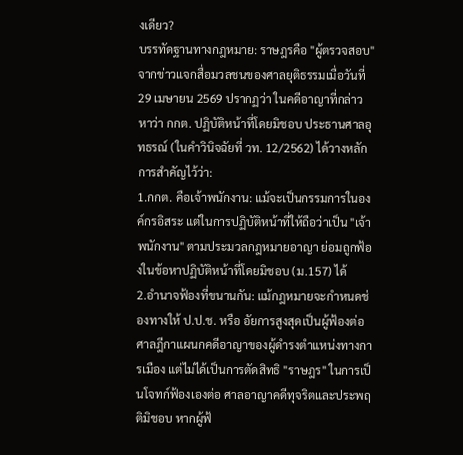งเดียว?
บรรทัดฐานทางกฎหมาย: ราษฎรคือ "ผู้ตรวจสอบ"
จากข่าวแจกสื่อมวลชนของศาลยุติธรรมเมื่อวันที่ 29 เมษายน 2569 ปรากฏว่า ในคดีอาญาที่กล่าวหาว่า กกต. ปฏิบัติหน้าที่โดยมิชอบ ประธานศาลอุทธรณ์ (ในคำวินิจฉัยที่ วท. 12/2562) ได้วางหลักการสำคัญไว้ว่า:
1.กกต. คือเจ้าพนักงาน: แม้จะเป็นกรรมการในองค์กรอิสระ แต่ในการปฏิบัติหน้าที่ให้ถือว่าเป็น "เจ้าพนักงาน" ตามประมวลกฎหมายอาญา ย่อมถูกฟ้องในข้อหาปฏิบัติหน้าที่โดยมิชอบ (ม.157) ได้
2.อำนาจฟ้องที่ขนานกัน: แม้กฎหมายจะกำหนดช่องทางให้ ป.ป.ช. หรือ อัยการสูงสุดเป็นผู้ฟ้องต่อศาลฎีกาแผนกคดีอาญาของผู้ดำรงตำแหน่งทางการเมือง แต่ไม่ได้เป็นการตัดสิทธิ "ราษฎร" ในการเป็นโจทก์ฟ้องเองต่อ ศาลอาญาคดีทุจริตและประพฤติมิชอบ หากผู้ฟ้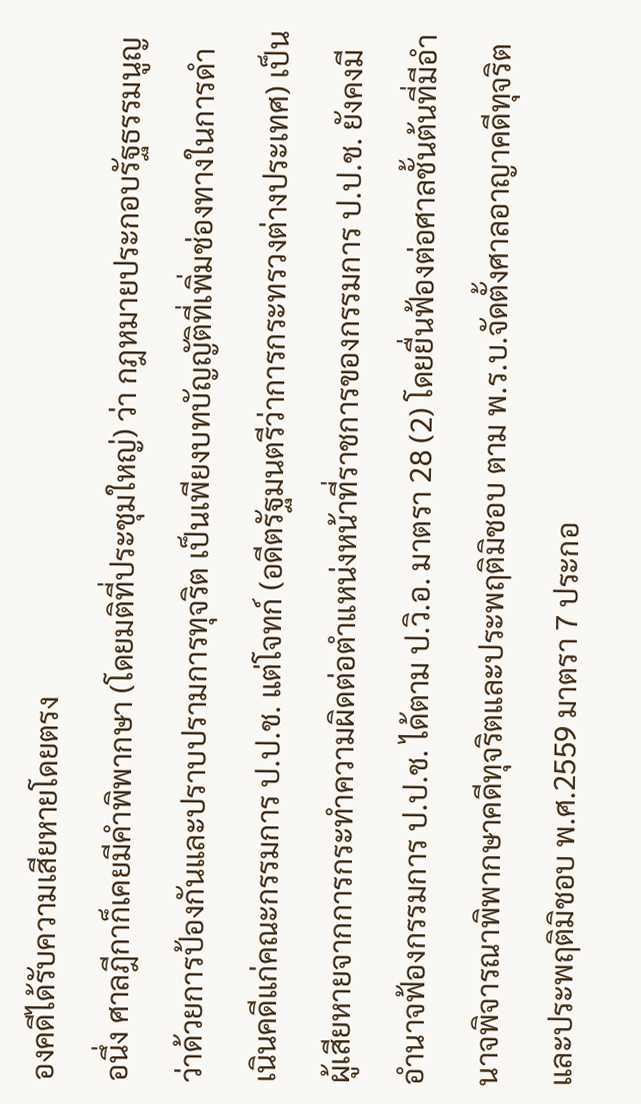องคดีได้รับความเสียหายโดยตรง
อนึ่ง ศาลฎีกาก็เคยมีคำพิพากษา (โดยมติที่ประชุมใหญ่) ว่า กฎหมายประกอบรัฐธรรมนูญว่าด้วยการป้องกันและปราบปรามการทุจริต เป็นเพียงบทบัญญัติที่เพิ่มช่องทางในการดำเนินคดีแก่คณะกรรมการ ป.ป.ช. แต่โจทก์ (อดีตรัฐมนตรีว่าการกระทรวงต่างประเทศ) เป็นผู้เสียหายจากการกระทำความผิดต่อตำแหน่งหน้าที่ราชการของกรรมการ ป.ป.ช. ยังคงมีอำนาจฟ้องกรรมการ ป.ป.ช. ได้ตาม ป.วิ.อ. มาตรา 28 (2) โดยยื่นฟ้องต่อศาลชั้นต้นที่มีอำนาจพิจารณาพิพากษาคดีทุจริตและประพฤติมิชอบ ตาม พ.ร.บ.จัดตั้งศาลอาญาคดีทุจริตและประพฤติมิชอบ พ.ศ.2559 มาตรา 7 ประกอ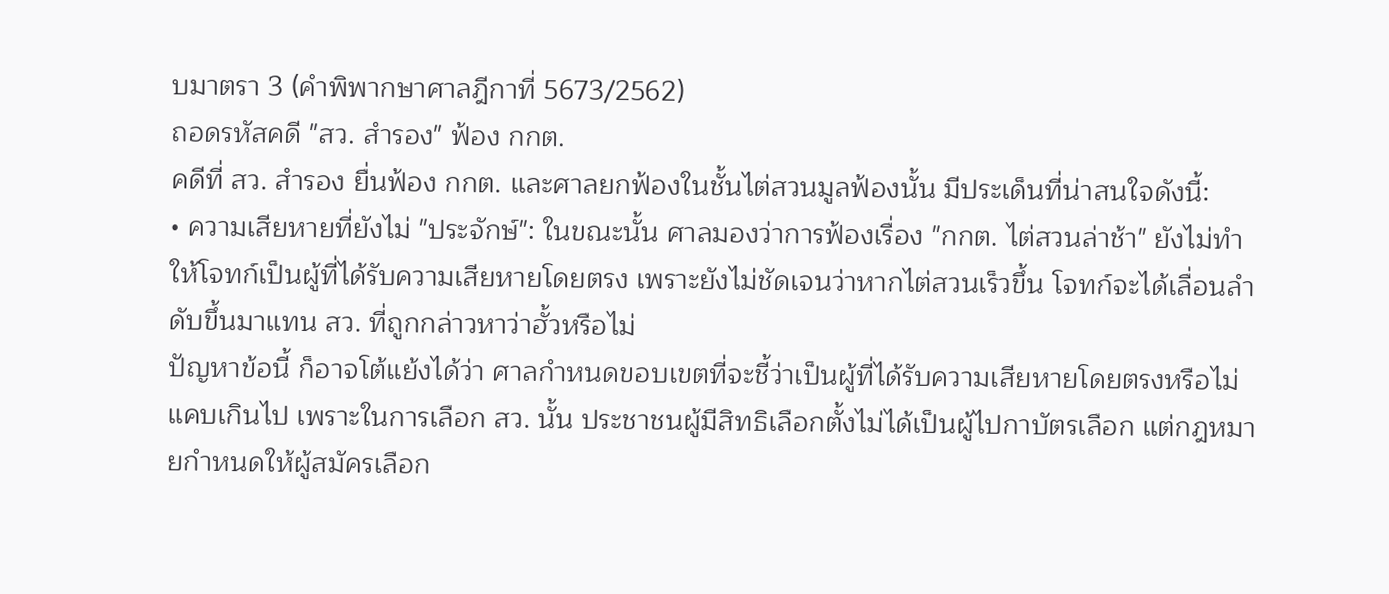บมาตรา 3 (คำพิพากษาศาลฎีกาที่ 5673/2562)
ถอดรหัสคดี "สว. สำรอง" ฟ้อง กกต.
คดีที่ สว. สำรอง ยื่นฟ้อง กกต. และศาลยกฟ้องในชั้นไต่สวนมูลฟ้องนั้น มีประเด็นที่น่าสนใจดังนี้:
• ความเสียหายที่ยังไม่ "ประจักษ์": ในขณะนั้น ศาลมองว่าการฟ้องเรื่อง "กกต. ไต่สวนล่าช้า" ยังไม่ทำให้โจทก์เป็นผู้ที่ได้รับความเสียหายโดยตรง เพราะยังไม่ชัดเจนว่าหากไต่สวนเร็วขึ้น โจทก์จะได้เลื่อนลำดับขึ้นมาแทน สว. ที่ถูกกล่าวหาว่าฮั้วหรือไม่
ปัญหาข้อนี้ ก็อาจโต้แย้งได้ว่า ศาลกำหนดขอบเขตที่จะชี้ว่าเป็นผู้ที่ได้รับความเสียหายโดยตรงหรือไม่ แคบเกินไป เพราะในการเลือก สว. นั้น ประชาชนผู้มีสิทธิเลือกตั้งไม่ได้เป็นผู้ไปกาบัตรเลือก แต่กฎหมายกำหนดให้ผู้สมัครเลือก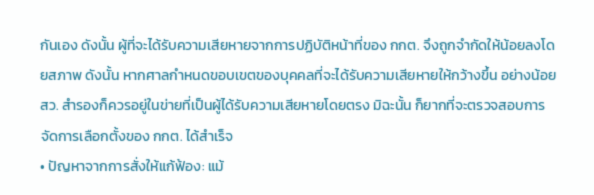กันเอง ดังนั้น ผู้ที่จะได้รับความเสียหายจากการปฏิบัติหน้าที่ของ กกต. จึงถูกจำกัดให้น้อยลงโดยสภาพ ดังนั้น หากศาลกำหนดขอบเขตของบุคคลที่จะได้รับความเสียหายให้กว้างขึ้น อย่างน้อย สว. สำรองก็ควรอยู่ในข่ายที่เป็นผู้ได้รับความเสียหายโดยตรง มิฉะนั้น ก็ยากที่จะตรวจสอบการจัดการเลือกตั้งของ กกต. ได้สำเร็จ
• ปัญหาจากการสั่งให้แก้ฟ้อง: แม้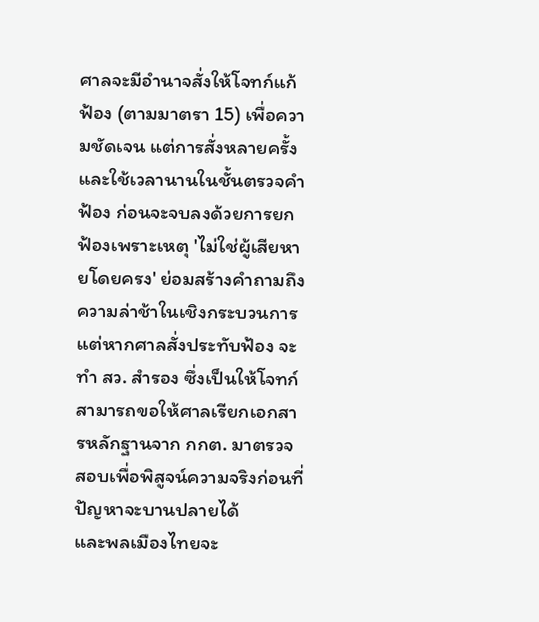ศาลจะมีอำนาจสั่งให้โจทก์แก้ฟ้อง (ตามมาตรา 15) เพื่อความชัดเจน แต่การสั่งหลายครั้งและใช้เวลานานในชั้นตรวจคำฟ้อง ก่อนจะจบลงด้วยการยกฟ้องเพราะเหตุ 'ไม่ใช่ผู้เสียหายโดยครง' ย่อมสร้างคำถามถึงความล่าช้าในเชิงกระบวนการ
แต่หากศาลสั่งประทับฟ้อง จะทำ สว. สำรอง ซึ่งเป็นให้โจทก์สามารถขอให้ศาลเรียกเอกสารหลักฐานจาก กกต. มาตรวจสอบเพื่อพิสูจน์ความจริงก่อนที่ปัญหาจะบานปลายได้
และพลเมืองไทยจะ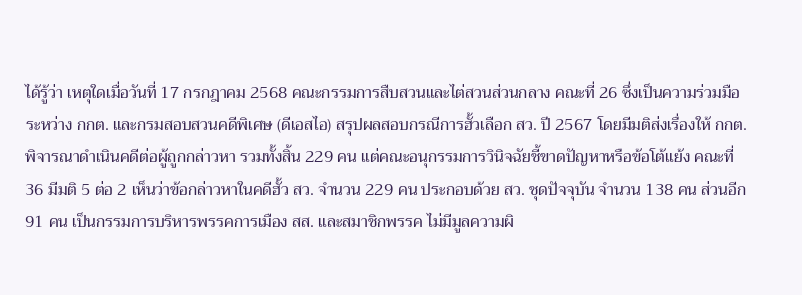ได้รู้ว่า เหตุใดเมื่อวันที่ 17 กรกฎาคม 2568 คณะกรรมการสืบสวนและไต่สวนส่วนกลาง คณะที่ 26 ซึ่งเป็นความร่วมมือระหว่าง กกต. และกรมสอบสวนคดีพิเศษ (ดีเอสไอ) สรุปผลสอบกรณีการฮั้วเลือก สว. ปี 2567 โดยมีมติส่งเรื่องให้ กกต.พิจารณาดำเนินคดีต่อผู้ถูกกล่าวหา รวมทั้งสิ้น 229 คน แต่คณะอนุกรรมการวินิจฉัยชี้ขาดปัญหาหรือข้อโต้แย้ง คณะที่ 36 มีมติ 5 ต่อ 2 เห็นว่าข้อกล่าวหาในคดีฮั้ว สว. จำนวน 229 คน ประกอบด้วย สว. ชุดปัจจุบัน จำนวน 138 คน ส่วนอีก 91 คน เป็นกรรมการบริหารพรรคการเมือง สส. และสมาชิกพรรค ไม่มีมูลความผิ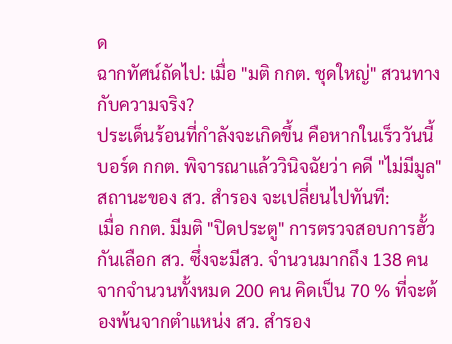ด
ฉากทัศน์ถัดไป: เมื่อ "มติ กกต. ชุดใหญ่" สวนทางกับความจริง?
ประเด็นร้อนที่กำลังจะเกิดขึ้น คือหากในเร็ววันนี้ บอร์ด กกต. พิจารณาแล้ววินิจฉัยว่า คดี "ไม่มีมูล" สถานะของ สว. สำรอง จะเปลี่ยนไปทันที:
เมื่อ กกต. มีมติ "ปิดประตู" การตรวจสอบการฮั้วกันเลือก สว. ซึ่งจะมีสว. จำนวนมากถึง 138 คน จากจำนวนทั้งหมด 200 คน คิดเป็น 70 % ที่จะต้องพ้นจากตำแหน่ง สว. สำรอง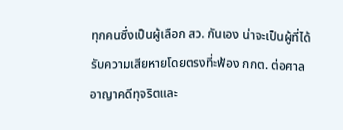ทุกคนซึ่งเป็นผู้เลือก สว. กันเอง น่าจะเป็นผู้ที่ได้รับความเสียหายโดยตรงที่ะฟ้อง กกต. ต่อศาลอาญาคดีทุจริตและ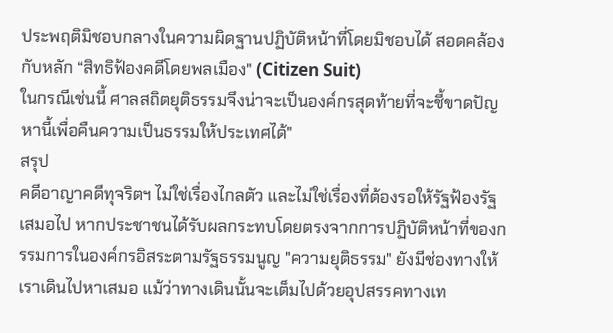ประพฤติมิชอบกลางในความผิดฐานปฏิบัติหน้าที่โดยมิชอบได้ สอดคล้องกับหลัก “สิทธิฟ้องคดีโดยพลเมือง" (Citizen Suit)
ในกรณีเช่นนี้ ศาลสถิตยุติธรรมจึงน่าจะเป็นองค์กรสุดท้ายที่จะชี้ขาดปัญหานี้เพื่อคืนความเป็นธรรมให้ประเทศได้"
สรุป
คดีอาญาคดีทุจริตฯ ไม่ใช่เรื่องไกลตัว และไม่ใช่เรื่องที่ต้องรอให้รัฐฟ้องรัฐเสมอไป หากประชาชนได้รับผลกระทบโดยตรงจากการปฏิบัติหน้าที่ของกรรมการในองค์กรอิสระตามรัฐธรรมนูญ "ความยุติธรรม" ยังมีช่องทางให้เราเดินไปหาเสมอ แม้ว่าทางเดินนั้นจะเต็มไปด้วยอุปสรรคทางเท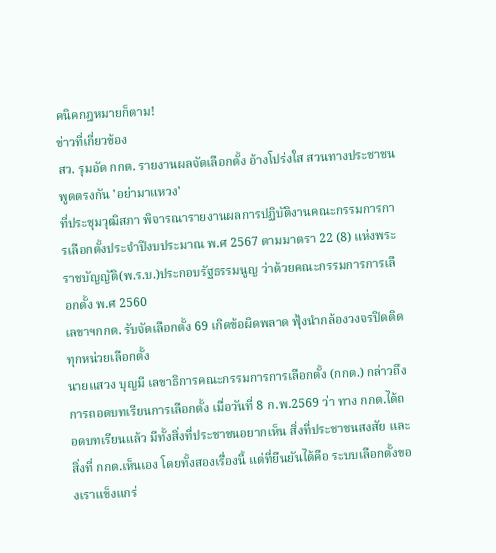คนิคกฎหมายก็ตาม!
ข่าวที่เกี่ยวข้อง
สว. รุมอัด กกต. รายงานผลจัดเลือกตั้ง อ้างโปร่งใส สวนทางประชาชนพูดตรงกัน 'อย่ามาแหวง'
ที่ประชุมวุฒิสภา พิจารณารายงานผลการปฏิบัติงานคณะกรรมการการเลือกตั้งประจำปีงบประมาณ พ.ศ 2567 ตามมาตรา 22 (8) แห่งพระราชบัญญัติ(พ.ร.บ.)ประกอบรัฐธรรมนูญ ว่าด้วยคณะกรรมการการเลือกตั้ง พ.ศ 2560
เลขาฯกกต. รับจัดเลือกตั้ง 69 เกิดข้อผิดพลาด ฟุ้งนำกล้องวงจรปิดติดทุกหน่วยเลือกตั้ง
นายแสวง บุญมี เลขาธิการคณะกรรมการการเลือกตั้ง (กกต.) กล่าวถึงการถอดบทเรียนการเลือกตั้ง เมื่อวันที่ 8 ก.พ.2569 ว่า ทาง กกต.ได้ถอดบทเรียนแล้ว มีทั้งสิ่งที่ประชาชนอยากเห็น สิ่งที่ประชาชนสงสัย และสิ่งที่ กกต.เห็นเอง โดยทั้งสองเรื่องนี้ แต่ที่ยืนยันได้คือ ระบบเลือกตั้งของเราแข็งแกร่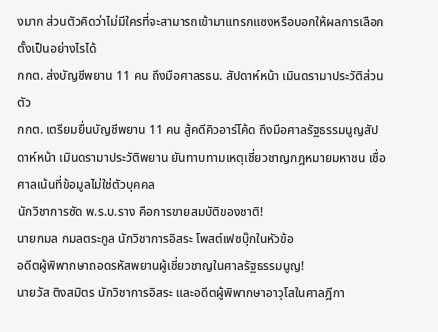งมาก ส่วนตัวคิดว่าไม่มีใครที่จะสามารถเข้ามาแทรกแซงหรือบอกให้ผลการเลือกตั้งเป็นอย่างไรได้
กกต. ส่งบัญชีพยาน 11 คน ถึงมือศาลรธน. สัปดาห์หน้า เมินดรามาประวัติส่วนตัว
กกต. เตรียมยื่นบัญชีพยาน 11 คน สู้คดีคิวอาร์โค้ด ถึงมือศาลรัฐธรรมนูญสัปดาห์หน้า เมินดรามาประวัติพยาน ยันทาบทามเหตุเชี่ยวชาญกฎหมายมหาชน เชื่อศาลเน้นที่ข้อมูลไม่ใช่ตัวบุคคล
นักวิชาการซัด พ.ร.บ.ราง คือการขายสมบัติของชาติ!
นายกมล กมลตระกูล นักวิชาการอิสระ โพสต์เฟซบุ๊กในหัวข้อ
อดีตผู้พิพากษาถอดรหัสพยานผู้เชี่ยวชาญในศาลรัฐธรรมนูญ!
นายวัส ติงสมิตร นักวิชาการอิสระ และอดีตผู้พิพากษาอาวุโสในศาลฎีกา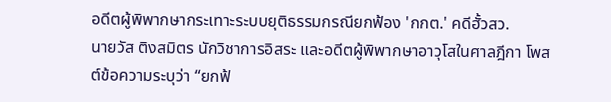อดีตผู้พิพากษากระเทาะระบบยุติธรรมกรณียกฟ้อง 'กกต.' คดีฮั้วสว.
นายวัส ติงสมิตร นักวิชาการอิสระ และอดีตผู้พิพากษาอาวุโสในศาลฎีกา โพสต์ข้อความระบุว่า “ยกฟ้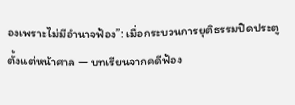องเพราะไม่มีอำนาจฟ้อง”: เมื่อกระบวนการยุติธรรมปิดประตูตั้งแต่หน้าศาล — บทเรียนจากคดีฟ้อง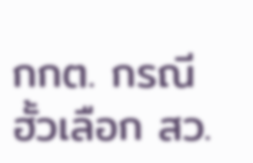กกต. กรณีฮั้วเลือก สว.